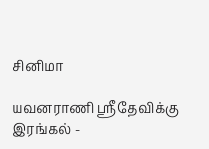சினிமா

யவனராணி ஸ்ரீதேவிக்கு இரங்கல் -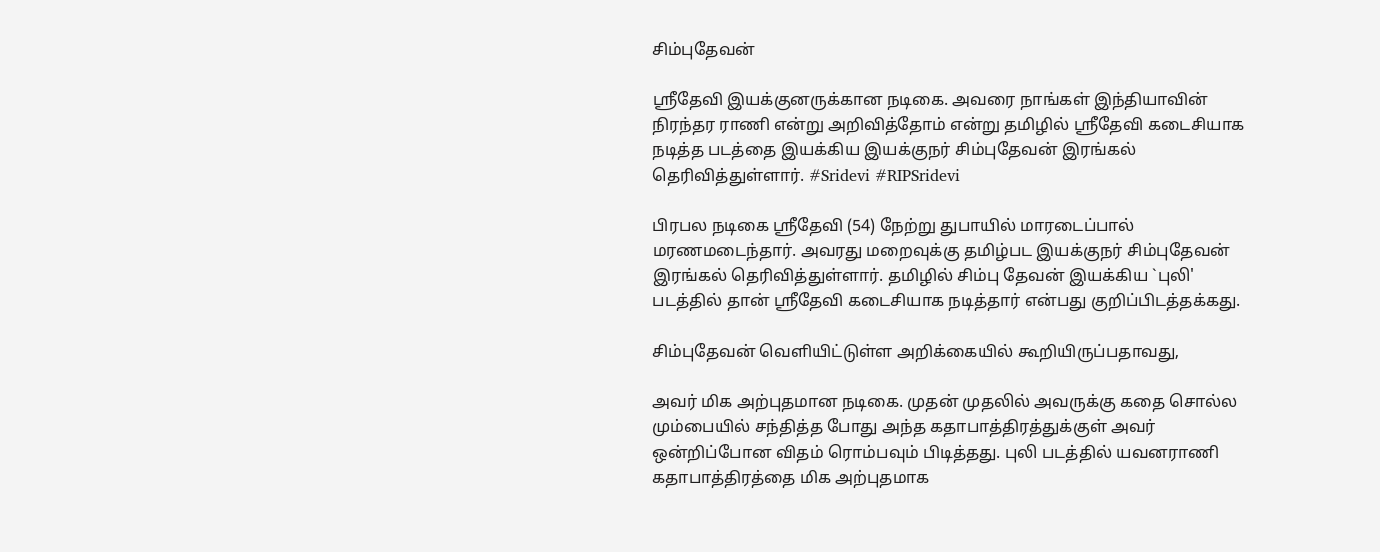சிம்புதேவன்

ஸ்ரீதேவி இயக்குனருக்கான நடிகை. அவரை நாங்கள் இந்தியாவின் நிரந்தர ராணி என்று அறிவித்தோம் என்று தமிழில் ஸ்ரீதேவி கடைசியாக நடித்த படத்தை இயக்கிய இயக்குநர் சிம்புதேவன் இரங்கல் தெரிவித்துள்ளார். #Sridevi #RIPSridevi

பிரபல நடிகை ஸ்ரீதேவி (54) நேற்று துபாயில் மாரடைப்பால் மரணமடைந்தார். அவரது மறைவுக்கு தமிழ்பட இயக்குநர் சிம்புதேவன் இரங்கல் தெரிவித்துள்ளார். தமிழில் சிம்பு தேவன் இயக்கிய `புலி' படத்தில் தான் ஸ்ரீதேவி கடைசியாக நடித்தார் என்பது குறிப்பிடத்தக்கது.

சிம்புதேவன் வெளியிட்டுள்ள அறிக்கையில் கூறியிருப்பதாவது,

அவர் மிக அற்புதமான நடிகை. முதன் முதலில் அவருக்கு கதை சொல்ல மும்பையில் சந்தித்த போது அந்த கதாபாத்திரத்துக்குள் அவர் ஒன்றிப்போன விதம் ரொம்பவும் பிடித்தது. புலி படத்தில் யவனராணி கதாபாத்திரத்தை மிக அற்புதமாக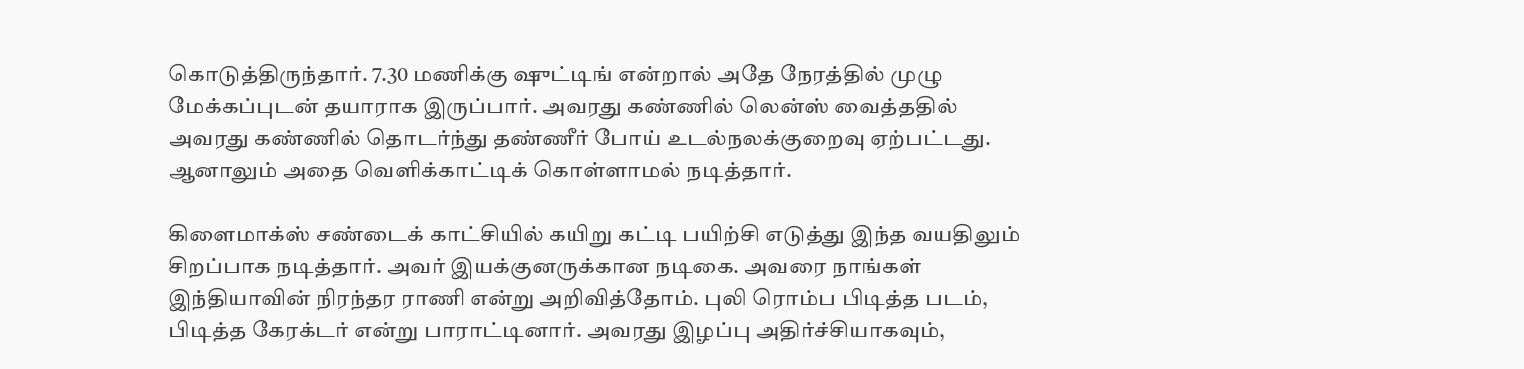கொடுத்திருந்தார். 7.30 மணிக்கு ஷுட்டிங் என்றால் அதே நேரத்தில் முழு மேக்கப்புடன் தயாராக இருப்பார். அவரது கண்ணில் லென்ஸ் வைத்ததில் அவரது கண்ணில் தொடர்ந்து தண்ணீர் போய் உடல்நலக்குறைவு ஏற்பட்டது. ஆனாலும் அதை வெளிக்காட்டிக் கொள்ளாமல் நடித்தார்.

கிளைமாக்ஸ் சண்டைக் காட்சியில் கயிறு கட்டி பயிற்சி எடுத்து இந்த வயதிலும் சிறப்பாக நடித்தார். அவர் இயக்குனருக்கான நடிகை. அவரை நாங்கள் இந்தியாவின் நிரந்தர ராணி என்று அறிவித்தோம். புலி ரொம்ப பிடித்த படம், பிடித்த கேரக்டர் என்று பாராட்டினார். அவரது இழப்பு அதிர்ச்சியாகவும்,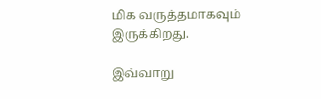மிக வருத்தமாகவும் இருக்கிறது.

இவ்வாறு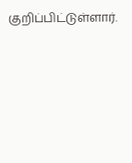குறிப்பிட்டுள்ளார்.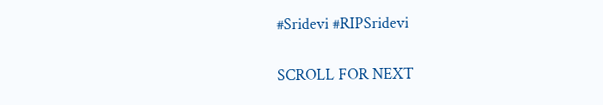#Sridevi #RIPSridevi

SCROLL FOR NEXT